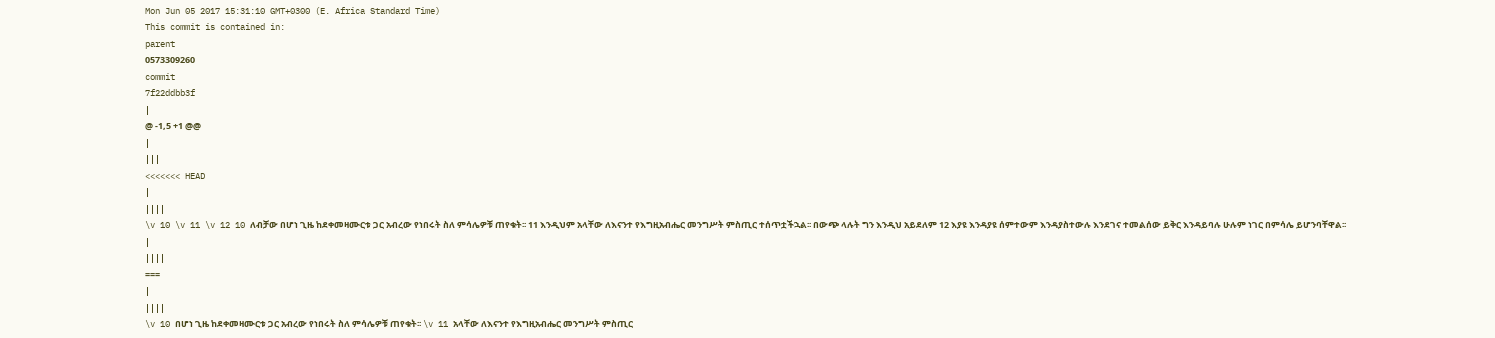Mon Jun 05 2017 15:31:10 GMT+0300 (E. Africa Standard Time)
This commit is contained in:
parent
0573309260
commit
7f22ddbb3f
|
@ -1,5 +1 @@
|
|||
<<<<<<< HEAD
|
||||
\v 10 \v 11 \v 12 10 ለብቻው በሆነ ጊዜ ከደቀመዛሙርቱ ጋር አብረው የነበሩት ስለ ምሳሌዎቹ ጠየቁት፡፡ 11 እንዲህም አላቸው ለእናንተ የእግዚአብሔር መንግሥት ምስጢር ተሰጥቷችኋል፡፡ በውጭ ላሉት ግን እንዲህ አይደለም 12 እያዩ እንዳያዩ ሰምተውም እንዳያስተውሉ እንደገና ተመልሰው ይቅር እንዳይባሉ ሁሉም ነገር በምሳሌ ይሆንባቸዋል፡፡
|
||||
===
|
||||
\v 10 በሆነ ጊዜ ከደቀመዛሙርቱ ጋር አብረው የነበሩት ስለ ምሳሌዎቹ ጠየቁት፡፡ \v 11 አላቸው ለእናንተ የእግዚአብሔር መንግሥት ምስጢር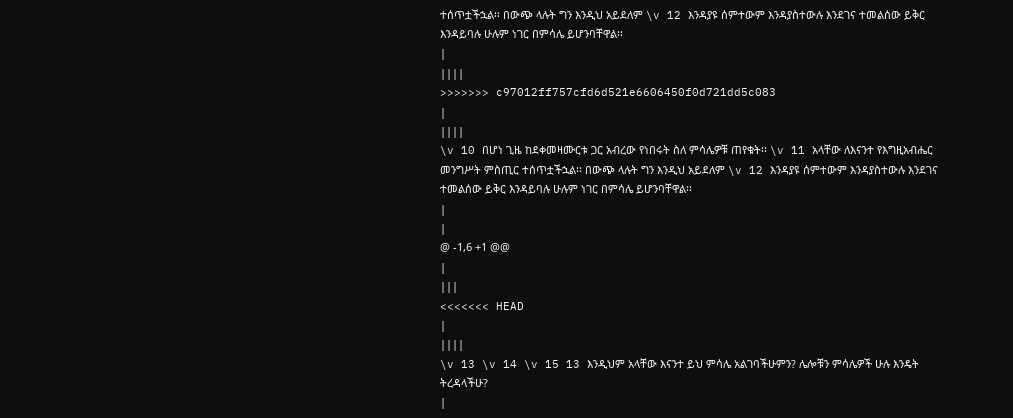ተሰጥቷችኋል፡፡ በውጭ ላሉት ግን እንዲህ አይደለም \v 12 እንዳያዩ ሰምተውም እንዳያስተውሉ እንደገና ተመልሰው ይቅር እንዳይባሉ ሁሉም ነገር በምሳሌ ይሆንባቸዋል፡፡
|
||||
>>>>>>> c97012ff757cfd6d521e6606450f0d721dd5c083
|
||||
\v 10 በሆነ ጊዜ ከደቀመዛሙርቱ ጋር አብረው የነበሩት ስለ ምሳሌዎቹ ጠየቁት፡፡ \v 11 አላቸው ለእናንተ የእግዚአብሔር መንግሥት ምስጢር ተሰጥቷችኋል፡፡ በውጭ ላሉት ግን እንዲህ አይደለም \v 12 እንዳያዩ ሰምተውም እንዳያስተውሉ እንደገና ተመልሰው ይቅር እንዳይባሉ ሁሉም ነገር በምሳሌ ይሆንባቸዋል፡፡
|
|
@ -1,6 +1 @@
|
|||
<<<<<<< HEAD
|
||||
\v 13 \v 14 \v 15 13 እንዲህም አላቸው እናንተ ይህ ምሳሌ አልገባችሁምን? ሌሎቹን ምሳሌዎች ሁሉ እንዴት ትረዳላችሁ?
|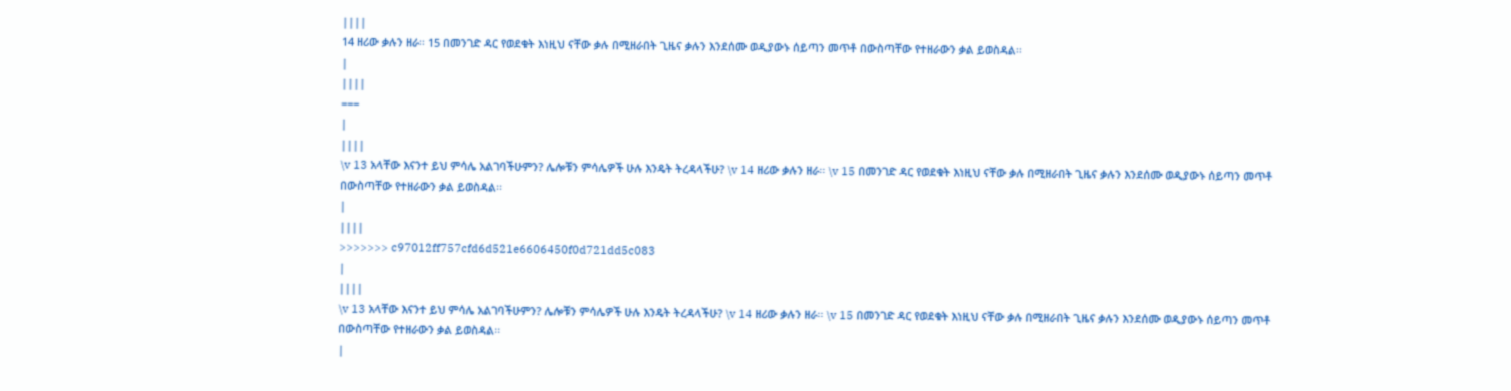||||
14 ዘሪው ቃሉን ዘራ፡፡ 15 በመንገድ ዳር የወደቁት እነዚህ ናቸው ቃሉ በሚዘራበት ጊዜና ቃሉን እንደሰሙ ወዲያውኑ ሰይጣን መጥቶ በውስጣቸው የተዘራውን ቃል ይወስዳል፡፡
|
||||
===
|
||||
\v 13 አላቸው እናንተ ይህ ምሳሌ አልገባችሁምን? ሌሎቹን ምሳሌዎች ሁሉ እንዴት ትረዳላችሁ? \v 14 ዘሪው ቃሉን ዘራ፡፡ \v 15 በመንገድ ዳር የወደቁት እነዚህ ናቸው ቃሉ በሚዘራበት ጊዜና ቃሉን እንደሰሙ ወዲያውኑ ሰይጣን መጥቶ በውስጣቸው የተዘራውን ቃል ይወስዳል፡፡
|
||||
>>>>>>> c97012ff757cfd6d521e6606450f0d721dd5c083
|
||||
\v 13 አላቸው እናንተ ይህ ምሳሌ አልገባችሁምን? ሌሎቹን ምሳሌዎች ሁሉ እንዴት ትረዳላችሁ? \v 14 ዘሪው ቃሉን ዘራ፡፡ \v 15 በመንገድ ዳር የወደቁት እነዚህ ናቸው ቃሉ በሚዘራበት ጊዜና ቃሉን እንደሰሙ ወዲያውኑ ሰይጣን መጥቶ በውስጣቸው የተዘራውን ቃል ይወስዳል፡፡
|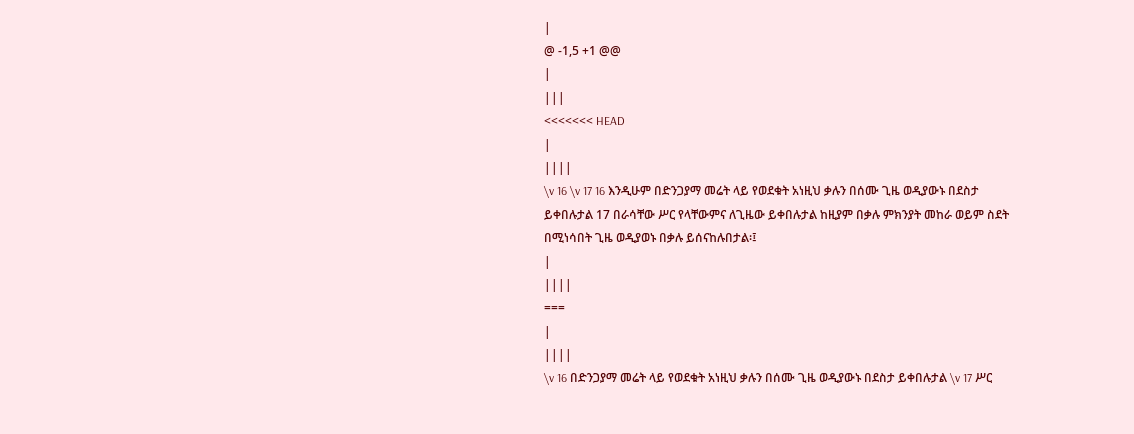|
@ -1,5 +1 @@
|
|||
<<<<<<< HEAD
|
||||
\v 16 \v 17 16 እንዲሁም በድንጋያማ መሬት ላይ የወደቁት አነዚህ ቃሉን በሰሙ ጊዜ ወዲያውኑ በደስታ ይቀበሉታል 17 በራሳቸው ሥር የላቸውምና ለጊዜው ይቀበሉታል ከዚያም በቃሉ ምክንያት መከራ ወይም ስደት በሚነሳበት ጊዜ ወዲያወኑ በቃሉ ይሰናከሉበታል፡፤
|
||||
===
|
||||
\v 16 በድንጋያማ መሬት ላይ የወደቁት አነዚህ ቃሉን በሰሙ ጊዜ ወዲያውኑ በደስታ ይቀበሉታል \v 17 ሥር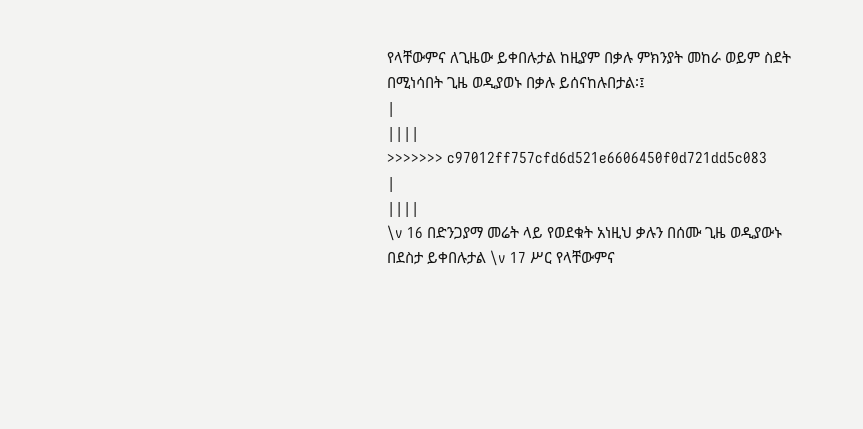የላቸውምና ለጊዜው ይቀበሉታል ከዚያም በቃሉ ምክንያት መከራ ወይም ስደት በሚነሳበት ጊዜ ወዲያወኑ በቃሉ ይሰናከሉበታል፡፤
|
||||
>>>>>>> c97012ff757cfd6d521e6606450f0d721dd5c083
|
||||
\v 16 በድንጋያማ መሬት ላይ የወደቁት አነዚህ ቃሉን በሰሙ ጊዜ ወዲያውኑ በደስታ ይቀበሉታል \v 17 ሥር የላቸውምና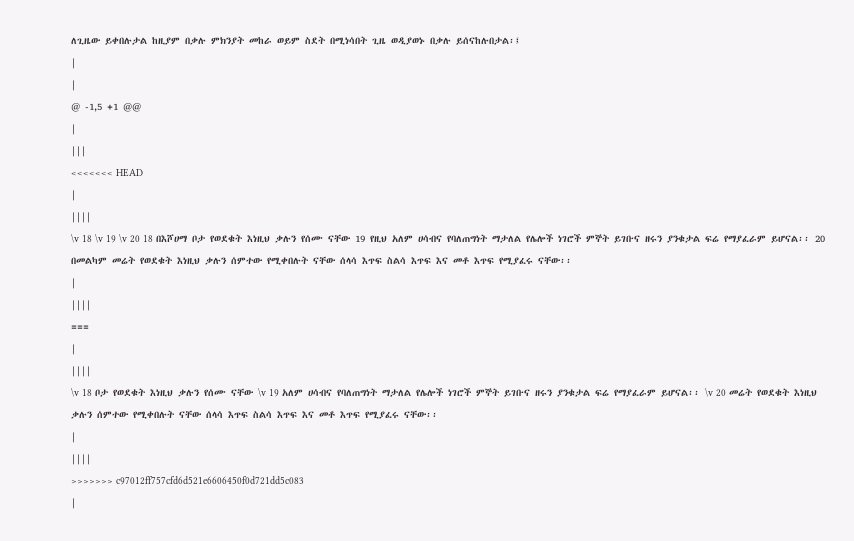ለጊዜው ይቀበሉታል ከዚያም በቃሉ ምክንያት መከራ ወይም ስደት በሚነሳበት ጊዜ ወዲያወኑ በቃሉ ይሰናከሉበታል፡፤
|
|
@ -1,5 +1 @@
|
|||
<<<<<<< HEAD
|
||||
\v 18 \v 19 \v 20 18 በእሾሀማ ቦታ የወደቁት እነዚህ ቃሉን የሰሙ ናቸው 19 የዚህ አለም ሀሳብና የባለጠግነት ማታለል የሌሎች ነገሮች ምኞት ይገቡና ዘሩን ያንቁታል ፍሬ የማያፈራም ይሆናል፡፡ 20 በመልካም መሬት የወደቁት እነዚህ ቃሉን ሰምተው የሚቀበሉት ናቸው ሰላሳ እጥፍ ስልሳ እጥፍ እና መቶ እጥፍ የሚያፈሩ ናቸው፡፡
|
||||
===
|
||||
\v 18 ቦታ የወደቁት እነዚህ ቃሉን የሰሙ ናቸው \v 19 አለም ሀሳብና የባለጠግነት ማታለል የሌሎች ነገሮች ምኞት ይገቡና ዘሩን ያንቁታል ፍሬ የማያፈራም ይሆናል፡፡ \v 20 መሬት የወደቁት እነዚህ ቃሉን ሰምተው የሚቀበሉት ናቸው ሰላሳ እጥፍ ስልሳ እጥፍ እና መቶ እጥፍ የሚያፈሩ ናቸው፡፡
|
||||
>>>>>>> c97012ff757cfd6d521e6606450f0d721dd5c083
|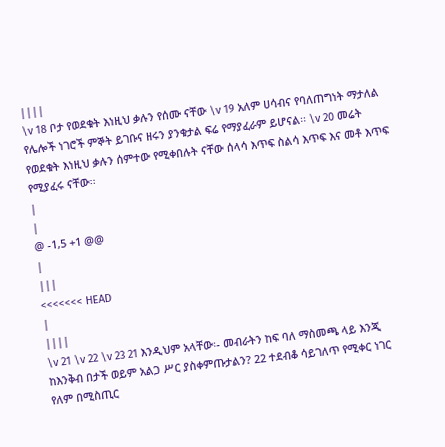||||
\v 18 ቦታ የወደቁት እነዚህ ቃሉን የሰሙ ናቸው \v 19 አለም ሀሳብና የባለጠግነት ማታለል የሌሎች ነገሮች ምኞት ይገቡና ዘሩን ያንቁታል ፍሬ የማያፈራም ይሆናል፡፡ \v 20 መሬት የወደቁት እነዚህ ቃሉን ሰምተው የሚቀበሉት ናቸው ሰላሳ እጥፍ ስልሳ እጥፍ እና መቶ እጥፍ የሚያፈሩ ናቸው፡፡
|
|
@ -1,5 +1 @@
|
|||
<<<<<<< HEAD
|
||||
\v 21 \v 22 \v 23 21 እንዲህም አላቸው፡- መብራትን ከፍ ባለ ማስመጫ ላይ እንጂ ከእንቅብ በታች ወይም አልጋ ሥር ያስቀምጡታልን? 22 ተደብቆ ሳይገለጥ የሚቀር ነገር የለም በሚስጢር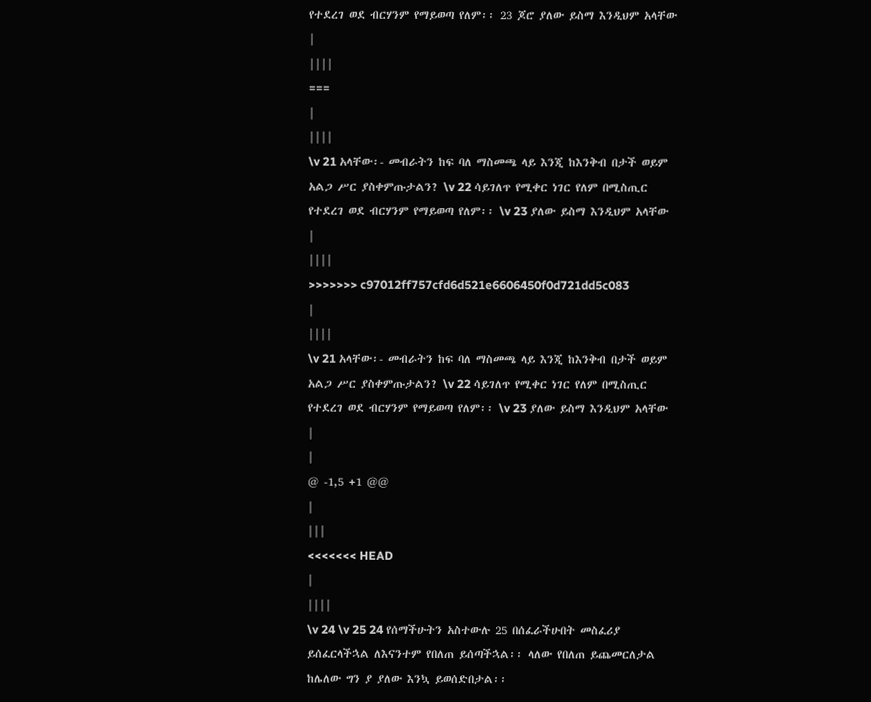የተደረገ ወደ ብርሃንም የማይወጣ የለም፡፡ 23 ጆሮ ያለው ይስማ እንዲህም አላቸው
|
||||
===
|
||||
\v 21 አላቸው፡- መብራትን ከፍ ባለ ማስመጫ ላይ እንጂ ከእንቅብ በታች ወይም አልጋ ሥር ያስቀምጡታልን? \v 22 ሳይገለጥ የሚቀር ነገር የለም በሚስጢር የተደረገ ወደ ብርሃንም የማይወጣ የለም፡፡ \v 23 ያለው ይስማ እንዲህም አላቸው
|
||||
>>>>>>> c97012ff757cfd6d521e6606450f0d721dd5c083
|
||||
\v 21 አላቸው፡- መብራትን ከፍ ባለ ማስመጫ ላይ እንጂ ከእንቅብ በታች ወይም አልጋ ሥር ያስቀምጡታልን? \v 22 ሳይገለጥ የሚቀር ነገር የለም በሚስጢር የተደረገ ወደ ብርሃንም የማይወጣ የለም፡፡ \v 23 ያለው ይስማ እንዲህም አላቸው
|
|
@ -1,5 +1 @@
|
|||
<<<<<<< HEAD
|
||||
\v 24 \v 25 24 የሰማችሁትን አስተውሉ 25 በሰፈራችሁበት መስፈሪያ ይሰፈርላችኋል ለእናንተም የበለጠ ይሰጣችኋል፡፡ ላለው የበለጠ ይጨመርለታል ከሌለው ግን ያ ያለው እንኳ ይወሰድበታል፡፡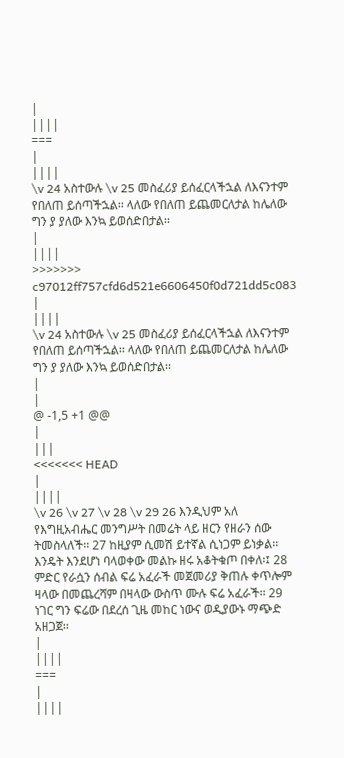|
||||
===
|
||||
\v 24 አስተውሉ \v 25 መስፈሪያ ይሰፈርላችኋል ለእናንተም የበለጠ ይሰጣችኋል፡፡ ላለው የበለጠ ይጨመርለታል ከሌለው ግን ያ ያለው እንኳ ይወሰድበታል፡፡
|
||||
>>>>>>> c97012ff757cfd6d521e6606450f0d721dd5c083
|
||||
\v 24 አስተውሉ \v 25 መስፈሪያ ይሰፈርላችኋል ለእናንተም የበለጠ ይሰጣችኋል፡፡ ላለው የበለጠ ይጨመርለታል ከሌለው ግን ያ ያለው እንኳ ይወሰድበታል፡፡
|
|
@ -1,5 +1 @@
|
|||
<<<<<<< HEAD
|
||||
\v 26 \v 27 \v 28 \v 29 26 እንዲህም አለ የእግዚአብሔር መንግሥት በመሬት ላይ ዘርን የዘራን ሰው ትመስላለች፡፡ 27 ከዚያም ሲመሽ ይተኛል ሲነጋም ይነቃል፡፡ እንዴት እንደሆነ ባላወቀው መልኩ ዘሩ አቆትቁጦ በቀለ፡፤ 28 ምድር የራሷን ሰብል ፍሬ አፈራች መጀመሪያ ቅጠሉ ቀጥሎም ዛላው በመጨረሻም በዛላው ውስጥ ሙሉ ፍሬ አፈራች፡፡ 29 ነገር ግን ፍሬው በደረሰ ጊዜ መከር ነውና ወዲያውኑ ማጭድ አዘጋጀ፡፡
|
||||
===
|
||||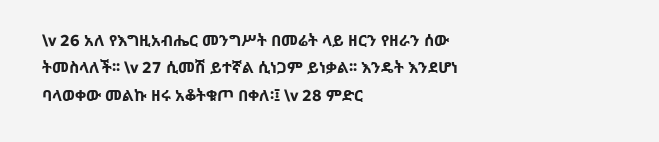\v 26 አለ የእግዚአብሔር መንግሥት በመሬት ላይ ዘርን የዘራን ሰው ትመስላለች፡፡ \v 27 ሲመሽ ይተኛል ሲነጋም ይነቃል፡፡ እንዴት እንደሆነ ባላወቀው መልኩ ዘሩ አቆትቁጦ በቀለ፡፤ \v 28 ምድር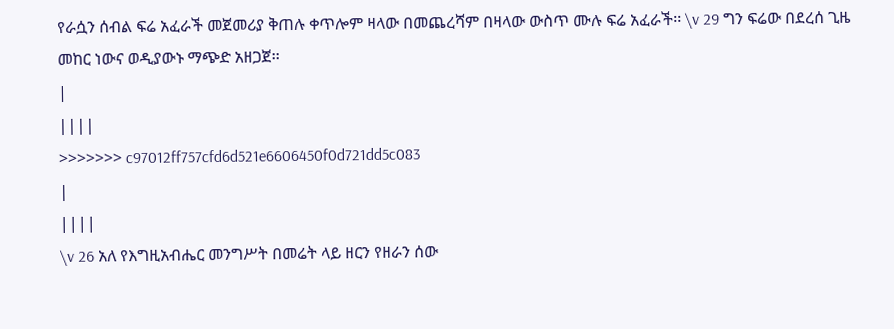የራሷን ሰብል ፍሬ አፈራች መጀመሪያ ቅጠሉ ቀጥሎም ዛላው በመጨረሻም በዛላው ውስጥ ሙሉ ፍሬ አፈራች፡፡ \v 29 ግን ፍሬው በደረሰ ጊዜ መከር ነውና ወዲያውኑ ማጭድ አዘጋጀ፡፡
|
||||
>>>>>>> c97012ff757cfd6d521e6606450f0d721dd5c083
|
||||
\v 26 አለ የእግዚአብሔር መንግሥት በመሬት ላይ ዘርን የዘራን ሰው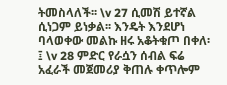ትመስላለች፡፡ \v 27 ሲመሽ ይተኛል ሲነጋም ይነቃል፡፡ እንዴት እንደሆነ ባላወቀው መልኩ ዘሩ አቆትቁጦ በቀለ፡፤ \v 28 ምድር የራሷን ሰብል ፍሬ አፈራች መጀመሪያ ቅጠሉ ቀጥሎም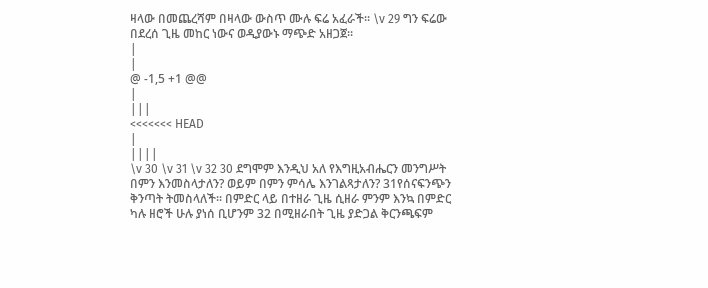ዛላው በመጨረሻም በዛላው ውስጥ ሙሉ ፍሬ አፈራች፡፡ \v 29 ግን ፍሬው በደረሰ ጊዜ መከር ነውና ወዲያውኑ ማጭድ አዘጋጀ፡፡
|
|
@ -1,5 +1 @@
|
|||
<<<<<<< HEAD
|
||||
\v 30 \v 31 \v 32 30 ደግሞም እንዲህ አለ የእግዚአብሔርን መንግሥት በምን እንመስላታለን? ወይም በምን ምሳሌ እንገልጻታለን? 31የሰናፍንጭን ቅንጣት ትመስላለች፡፡ በምድር ላይ በተዘራ ጊዜ ሲዘራ ምንም እንኳ በምድር ካሉ ዘሮች ሁሉ ያነሰ ቢሆንም 32 በሚዘራበት ጊዜ ያድጋል ቅርንጫፍም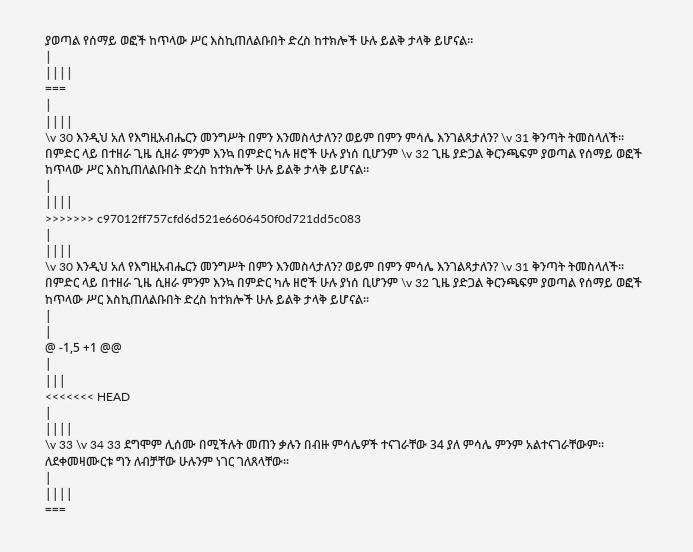ያወጣል የሰማይ ወፎች ከጥላው ሥር እስኪጠለልቡበት ድረስ ከተክሎች ሁሉ ይልቅ ታላቅ ይሆናል፡፡
|
||||
===
|
||||
\v 30 እንዲህ አለ የእግዚአብሔርን መንግሥት በምን እንመስላታለን? ወይም በምን ምሳሌ እንገልጻታለን? \v 31 ቅንጣት ትመስላለች፡፡ በምድር ላይ በተዘራ ጊዜ ሲዘራ ምንም እንኳ በምድር ካሉ ዘሮች ሁሉ ያነሰ ቢሆንም \v 32 ጊዜ ያድጋል ቅርንጫፍም ያወጣል የሰማይ ወፎች ከጥላው ሥር እስኪጠለልቡበት ድረስ ከተክሎች ሁሉ ይልቅ ታላቅ ይሆናል፡፡
|
||||
>>>>>>> c97012ff757cfd6d521e6606450f0d721dd5c083
|
||||
\v 30 እንዲህ አለ የእግዚአብሔርን መንግሥት በምን እንመስላታለን? ወይም በምን ምሳሌ እንገልጻታለን? \v 31 ቅንጣት ትመስላለች፡፡ በምድር ላይ በተዘራ ጊዜ ሲዘራ ምንም እንኳ በምድር ካሉ ዘሮች ሁሉ ያነሰ ቢሆንም \v 32 ጊዜ ያድጋል ቅርንጫፍም ያወጣል የሰማይ ወፎች ከጥላው ሥር እስኪጠለልቡበት ድረስ ከተክሎች ሁሉ ይልቅ ታላቅ ይሆናል፡፡
|
|
@ -1,5 +1 @@
|
|||
<<<<<<< HEAD
|
||||
\v 33 \v 34 33 ደግሞም ሊሰሙ በሚችሉት መጠን ቃሉን በብዙ ምሳሌዎች ተናገራቸው 34 ያለ ምሳሌ ምንም አልተናገራቸውም፡፡ ለደቀመዛሙርቱ ግን ለብቻቸው ሁሉንም ነገር ገለጸላቸው፡፡
|
||||
===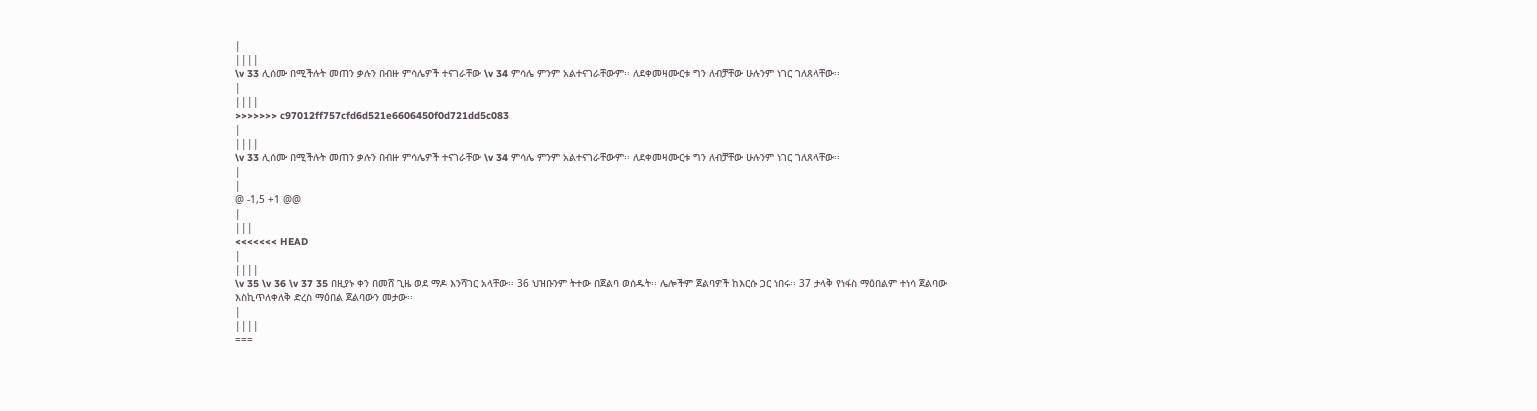|
||||
\v 33 ሊሰሙ በሚችሉት መጠን ቃሉን በብዙ ምሳሌዎች ተናገራቸው \v 34 ምሳሌ ምንም አልተናገራቸውም፡፡ ለደቀመዛሙርቱ ግን ለብቻቸው ሁሉንም ነገር ገለጸላቸው፡፡
|
||||
>>>>>>> c97012ff757cfd6d521e6606450f0d721dd5c083
|
||||
\v 33 ሊሰሙ በሚችሉት መጠን ቃሉን በብዙ ምሳሌዎች ተናገራቸው \v 34 ምሳሌ ምንም አልተናገራቸውም፡፡ ለደቀመዛሙርቱ ግን ለብቻቸው ሁሉንም ነገር ገለጸላቸው፡፡
|
|
@ -1,5 +1 @@
|
|||
<<<<<<< HEAD
|
||||
\v 35 \v 36 \v 37 35 በዚያኑ ቀን በመሸ ጊዜ ወደ ማዶ እንሻገር አላቸው፡፡ 36 ህዝቡንም ትተው በጀልባ ወሰዱት፡፡ ሌሎችም ጀልባዎች ከእርሱ ጋር ነበሩ፡፡ 37 ታላቅ የነፋስ ማዕበልም ተነሳ ጀልባው እስኪጥለቀለቅ ድረስ ማዕበል ጀልባውን መታው፡፡
|
||||
===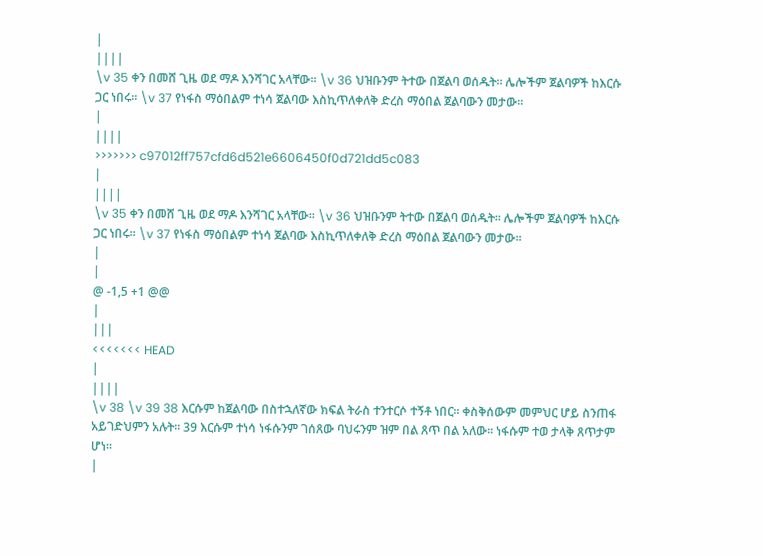|
||||
\v 35 ቀን በመሸ ጊዜ ወደ ማዶ እንሻገር አላቸው፡፡ \v 36 ህዝቡንም ትተው በጀልባ ወሰዱት፡፡ ሌሎችም ጀልባዎች ከእርሱ ጋር ነበሩ፡፡ \v 37 የነፋስ ማዕበልም ተነሳ ጀልባው እስኪጥለቀለቅ ድረስ ማዕበል ጀልባውን መታው፡፡
|
||||
>>>>>>> c97012ff757cfd6d521e6606450f0d721dd5c083
|
||||
\v 35 ቀን በመሸ ጊዜ ወደ ማዶ እንሻገር አላቸው፡፡ \v 36 ህዝቡንም ትተው በጀልባ ወሰዱት፡፡ ሌሎችም ጀልባዎች ከእርሱ ጋር ነበሩ፡፡ \v 37 የነፋስ ማዕበልም ተነሳ ጀልባው እስኪጥለቀለቅ ድረስ ማዕበል ጀልባውን መታው፡፡
|
|
@ -1,5 +1 @@
|
|||
<<<<<<< HEAD
|
||||
\v 38 \v 39 38 እርሱም ከጀልባው በስተኋለኛው ክፍል ትራስ ተንተርሶ ተኝቶ ነበር፡፡ ቀስቅሰውም መምህር ሆይ ስንጠፋ አይገድህምን አሉት፡፡ 39 እርሱም ተነሳ ነፋሱንም ገሰጸው ባህሩንም ዝም በል ጸጥ በል አለው፡፡ ነፋሱም ተወ ታላቅ ጸጥታም ሆነ፡፡
|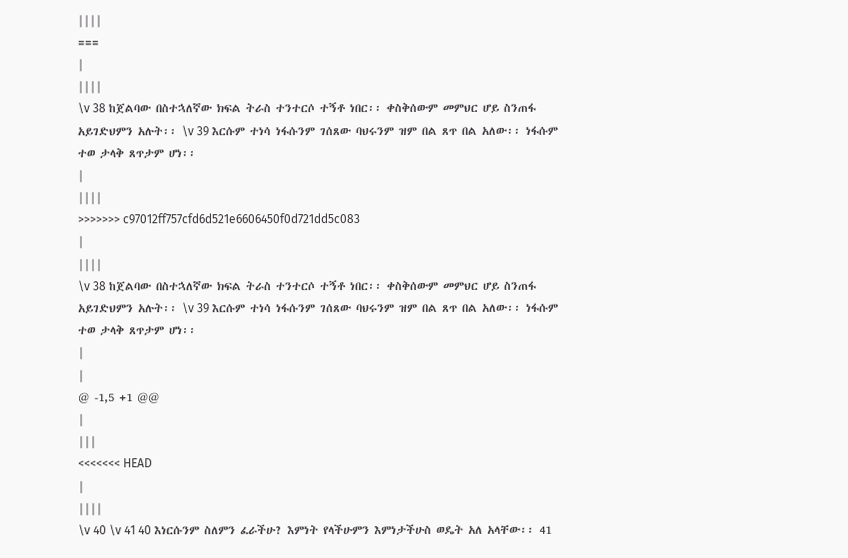||||
===
|
||||
\v 38 ከጀልባው በስተኋለኛው ክፍል ትራስ ተንተርሶ ተኝቶ ነበር፡፡ ቀስቅሰውም መምህር ሆይ ስንጠፋ አይገድህምን አሉት፡፡ \v 39 እርሱም ተነሳ ነፋሱንም ገሰጸው ባህሩንም ዝም በል ጸጥ በል አለው፡፡ ነፋሱም ተወ ታላቅ ጸጥታም ሆነ፡፡
|
||||
>>>>>>> c97012ff757cfd6d521e6606450f0d721dd5c083
|
||||
\v 38 ከጀልባው በስተኋለኛው ክፍል ትራስ ተንተርሶ ተኝቶ ነበር፡፡ ቀስቅሰውም መምህር ሆይ ስንጠፋ አይገድህምን አሉት፡፡ \v 39 እርሱም ተነሳ ነፋሱንም ገሰጸው ባህሩንም ዝም በል ጸጥ በል አለው፡፡ ነፋሱም ተወ ታላቅ ጸጥታም ሆነ፡፡
|
|
@ -1,5 +1 @@
|
|||
<<<<<<< HEAD
|
||||
\v 40 \v 41 40 እነርሱንም ስለምን ፈራችሁ? እምነት የላችሁምን እምነታችሁስ ወዴት አለ አላቸው፡፡ 41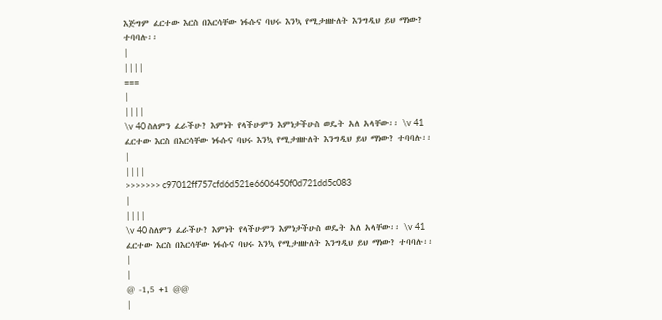እጅግም ፈርተው እርስ በእርሳቸው ነፋሱና ባህሩ እንኳ የሚታዘዙለት እንግዲህ ይህ ማነው? ተባባሉ፡፡
|
||||
===
|
||||
\v 40 ስለምን ፈራችሁ? እምነት የላችሁምን እምነታችሁስ ወዴት አለ አላቸው፡፡ \v 41 ፈርተው እርስ በእርሳቸው ነፋሱና ባህሩ እንኳ የሚታዘዙለት እንግዲህ ይህ ማነው? ተባባሉ፡፡
|
||||
>>>>>>> c97012ff757cfd6d521e6606450f0d721dd5c083
|
||||
\v 40 ስለምን ፈራችሁ? እምነት የላችሁምን እምነታችሁስ ወዴት አለ አላቸው፡፡ \v 41 ፈርተው እርስ በእርሳቸው ነፋሱና ባህሩ እንኳ የሚታዘዙለት እንግዲህ ይህ ማነው? ተባባሉ፡፡
|
|
@ -1,5 +1 @@
|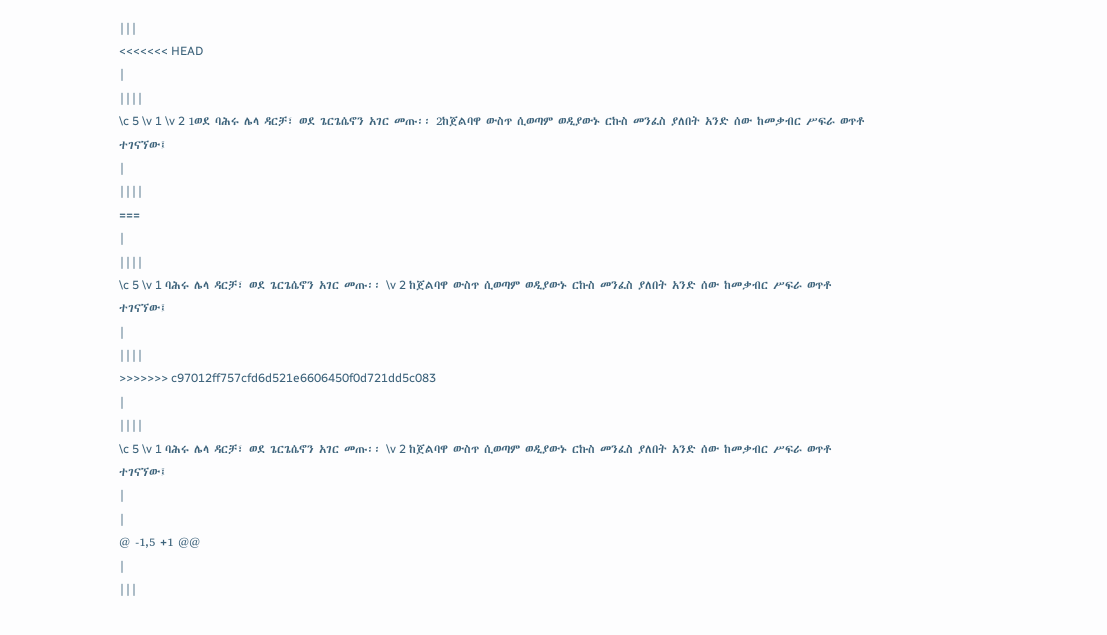|||
<<<<<<< HEAD
|
||||
\c 5 \v 1 \v 2 1ወደ ባሕሩ ሌላ ዳርቻ፣ ወደ ጌርጌሴኖን አገር መጡ፡፡ 2ከጀልባዋ ውስጥ ሲወጣም ወዲያውኑ ርኩስ መንፈስ ያለበት አንድ ሰው ከመቃብር ሥፍራ ወጥቶ ተገናኘው፤
|
||||
===
|
||||
\c 5 \v 1 ባሕሩ ሌላ ዳርቻ፣ ወደ ጌርጌሴኖን አገር መጡ፡፡ \v 2 ከጀልባዋ ውስጥ ሲወጣም ወዲያውኑ ርኩስ መንፈስ ያለበት አንድ ሰው ከመቃብር ሥፍራ ወጥቶ ተገናኘው፤
|
||||
>>>>>>> c97012ff757cfd6d521e6606450f0d721dd5c083
|
||||
\c 5 \v 1 ባሕሩ ሌላ ዳርቻ፣ ወደ ጌርጌሴኖን አገር መጡ፡፡ \v 2 ከጀልባዋ ውስጥ ሲወጣም ወዲያውኑ ርኩስ መንፈስ ያለበት አንድ ሰው ከመቃብር ሥፍራ ወጥቶ ተገናኘው፤
|
|
@ -1,5 +1 @@
|
|||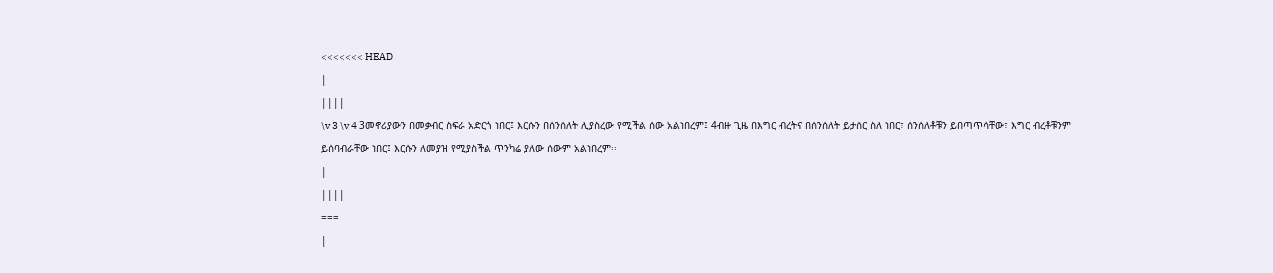<<<<<<< HEAD
|
||||
\v 3 \v 4 3መኖሪያውን በመቃብር ስፍራ አድርጎ ነበር፤ እርሱን በሰንሰለት ሊያስረው የሚችል ሰው አልነበረም፤ 4ብዙ ጊዜ በእግር ብረትና በሰንሰለት ይታሰር ስለ ነበር፣ ሰንሰለቶቹን ይበጣጥሳቸው፣ እግር ብረቶቹንም ይሰባብራቸው ነበር፤ እርሱን ለመያዝ የሚያስችል ጥንካሬ ያለው ሰውም አልነበረም፡፡
|
||||
===
|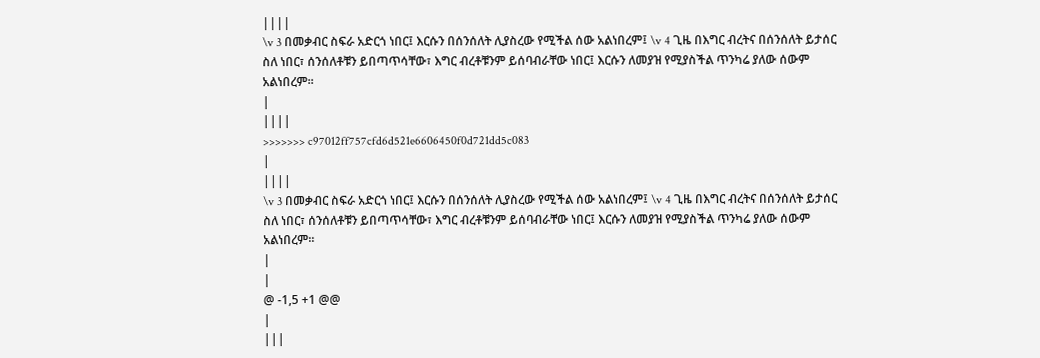||||
\v 3 በመቃብር ስፍራ አድርጎ ነበር፤ እርሱን በሰንሰለት ሊያስረው የሚችል ሰው አልነበረም፤ \v 4 ጊዜ በእግር ብረትና በሰንሰለት ይታሰር ስለ ነበር፣ ሰንሰለቶቹን ይበጣጥሳቸው፣ እግር ብረቶቹንም ይሰባብራቸው ነበር፤ እርሱን ለመያዝ የሚያስችል ጥንካሬ ያለው ሰውም አልነበረም፡፡
|
||||
>>>>>>> c97012ff757cfd6d521e6606450f0d721dd5c083
|
||||
\v 3 በመቃብር ስፍራ አድርጎ ነበር፤ እርሱን በሰንሰለት ሊያስረው የሚችል ሰው አልነበረም፤ \v 4 ጊዜ በእግር ብረትና በሰንሰለት ይታሰር ስለ ነበር፣ ሰንሰለቶቹን ይበጣጥሳቸው፣ እግር ብረቶቹንም ይሰባብራቸው ነበር፤ እርሱን ለመያዝ የሚያስችል ጥንካሬ ያለው ሰውም አልነበረም፡፡
|
|
@ -1,5 +1 @@
|
|||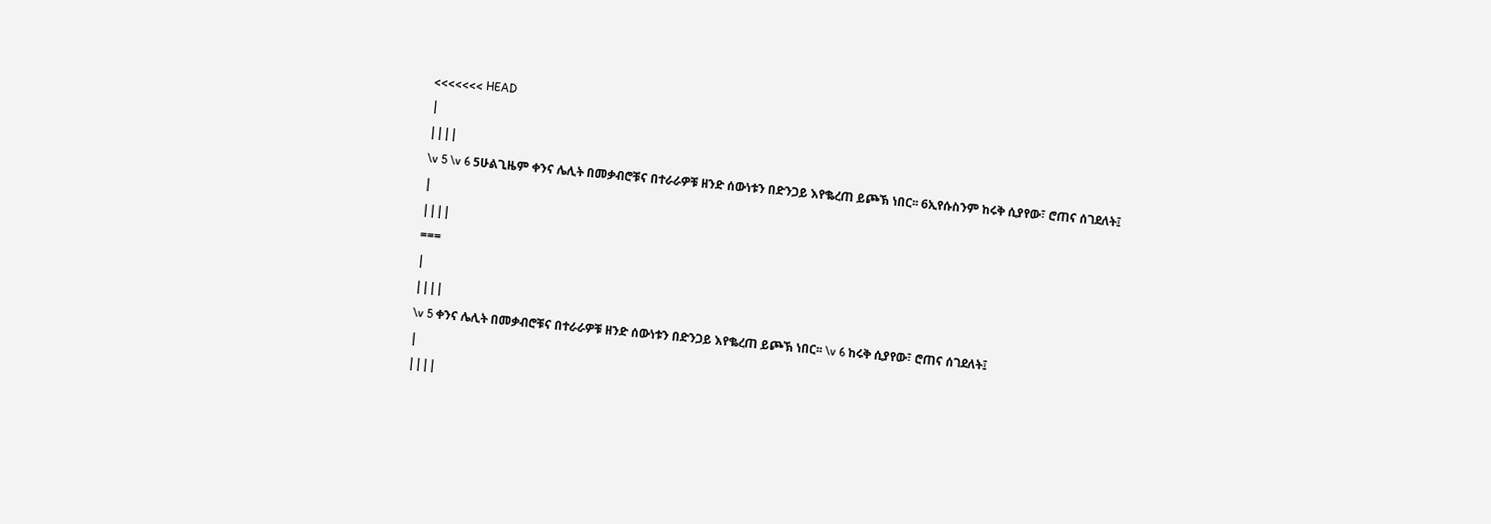<<<<<<< HEAD
|
||||
\v 5 \v 6 5ሁልጊዜም ቀንና ሌሊት በመቃብሮቹና በተራራዎቹ ዘንድ ሰውነቱን በድንጋይ እየቈረጠ ይጮኽ ነበር፡፡ 6ኢየሱስንም ከሩቅ ሲያየው፣ ሮጠና ሰገደለት፤
|
||||
===
|
||||
\v 5 ቀንና ሌሊት በመቃብሮቹና በተራራዎቹ ዘንድ ሰውነቱን በድንጋይ እየቈረጠ ይጮኽ ነበር፡፡ \v 6 ከሩቅ ሲያየው፣ ሮጠና ሰገደለት፤
|
||||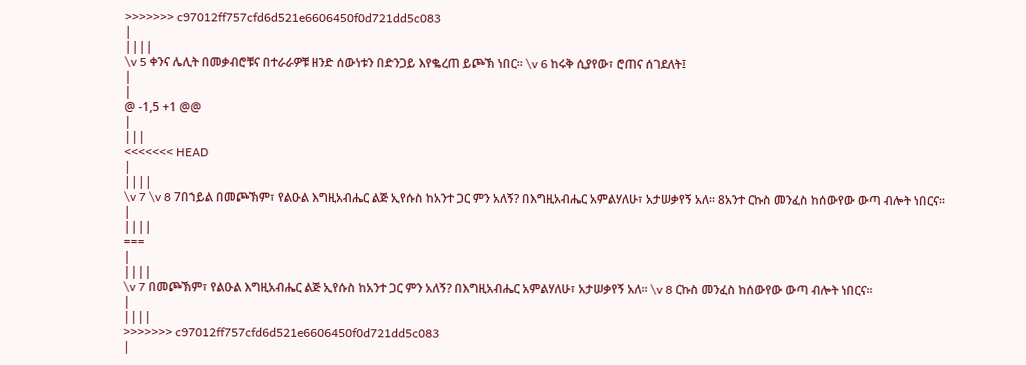>>>>>>> c97012ff757cfd6d521e6606450f0d721dd5c083
|
||||
\v 5 ቀንና ሌሊት በመቃብሮቹና በተራራዎቹ ዘንድ ሰውነቱን በድንጋይ እየቈረጠ ይጮኽ ነበር፡፡ \v 6 ከሩቅ ሲያየው፣ ሮጠና ሰገደለት፤
|
|
@ -1,5 +1 @@
|
|||
<<<<<<< HEAD
|
||||
\v 7 \v 8 7በኀይል በመጮኽም፣ የልዑል እግዚአብሔር ልጅ ኢየሱስ ከአንተ ጋር ምን አለኝ? በእግዚአብሔር አምልሃለሁ፣ አታሠቃየኝ አለ፡፡ 8አንተ ርኩስ መንፈስ ከሰውየው ውጣ ብሎት ነበርና፡፡
|
||||
===
|
||||
\v 7 በመጮኽም፣ የልዑል እግዚአብሔር ልጅ ኢየሱስ ከአንተ ጋር ምን አለኝ? በእግዚአብሔር አምልሃለሁ፣ አታሠቃየኝ አለ፡፡ \v 8 ርኩስ መንፈስ ከሰውየው ውጣ ብሎት ነበርና፡፡
|
||||
>>>>>>> c97012ff757cfd6d521e6606450f0d721dd5c083
|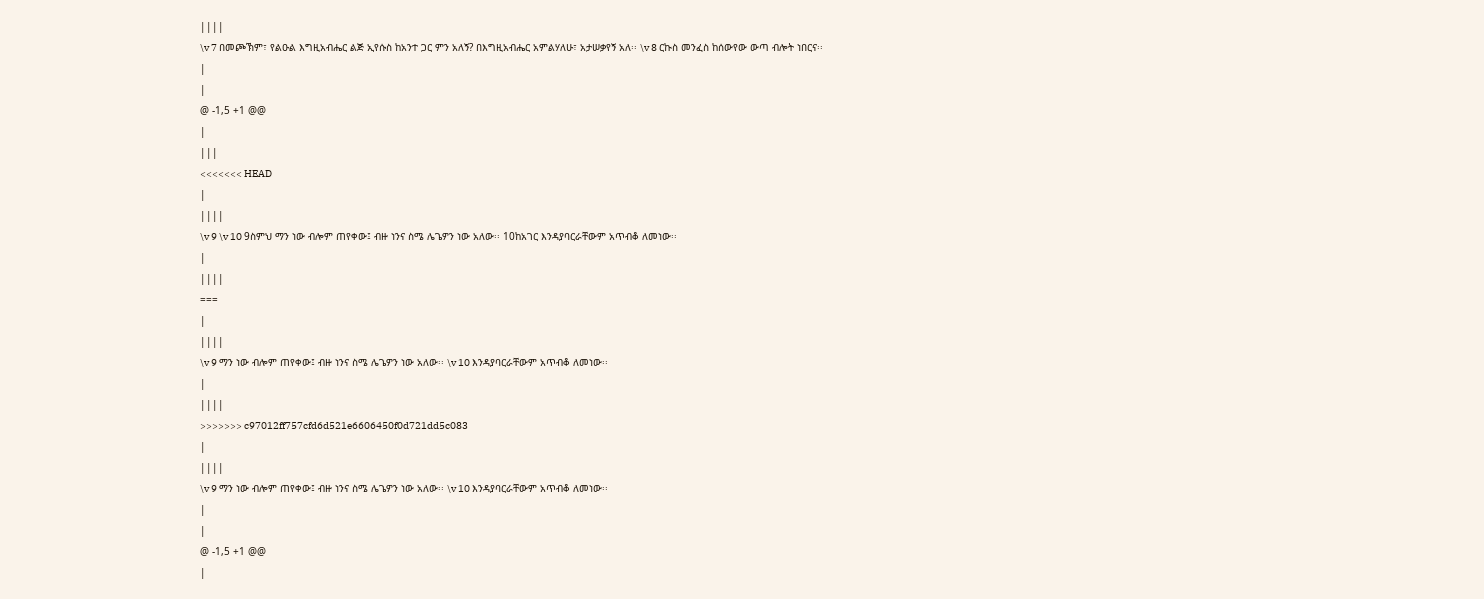||||
\v 7 በመጮኽም፣ የልዑል እግዚአብሔር ልጅ ኢየሱስ ከአንተ ጋር ምን አለኝ? በእግዚአብሔር አምልሃለሁ፣ አታሠቃየኝ አለ፡፡ \v 8 ርኩስ መንፈስ ከሰውየው ውጣ ብሎት ነበርና፡፡
|
|
@ -1,5 +1 @@
|
|||
<<<<<<< HEAD
|
||||
\v 9 \v 10 9ስምህ ማን ነው ብሎም ጠየቀው፤ ብዙ ነንና ስሜ ሌጌዎን ነው አለው፡፡ 10ከአገር እንዳያባርራቸውም አጥብቆ ለመነው፡፡
|
||||
===
|
||||
\v 9 ማን ነው ብሎም ጠየቀው፤ ብዙ ነንና ስሜ ሌጌዎን ነው አለው፡፡ \v 10 እንዳያባርራቸውም አጥብቆ ለመነው፡፡
|
||||
>>>>>>> c97012ff757cfd6d521e6606450f0d721dd5c083
|
||||
\v 9 ማን ነው ብሎም ጠየቀው፤ ብዙ ነንና ስሜ ሌጌዎን ነው አለው፡፡ \v 10 እንዳያባርራቸውም አጥብቆ ለመነው፡፡
|
|
@ -1,5 +1 @@
|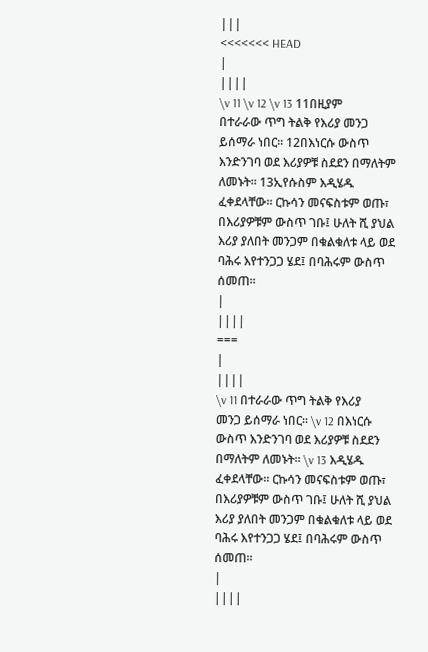|||
<<<<<<< HEAD
|
||||
\v 11 \v 12 \v 13 11በዚያም በተራራው ጥግ ትልቅ የእሪያ መንጋ ይሰማራ ነበር፡፡ 12በእነርሱ ውስጥ እንድንገባ ወደ እሪያዎቹ ስደደን በማለትም ለመኑት፡፡ 13ኢየሱስም እዲሄዱ ፈቀደላቸው፡፡ ርኩሳን መናፍስቱም ወጡ፣ በእሪያዎቹም ውስጥ ገቡ፤ ሁለት ሺ ያህል እሪያ ያለበት መንጋም በቁልቁለቱ ላይ ወደ ባሕሩ እየተንጋጋ ሄደ፤ በባሕሩም ውስጥ ሰመጠ፡፡
|
||||
===
|
||||
\v 11 በተራራው ጥግ ትልቅ የእሪያ መንጋ ይሰማራ ነበር፡፡ \v 12 በእነርሱ ውስጥ እንድንገባ ወደ እሪያዎቹ ስደደን በማለትም ለመኑት፡፡ \v 13 እዲሄዱ ፈቀደላቸው፡፡ ርኩሳን መናፍስቱም ወጡ፣ በእሪያዎቹም ውስጥ ገቡ፤ ሁለት ሺ ያህል እሪያ ያለበት መንጋም በቁልቁለቱ ላይ ወደ ባሕሩ እየተንጋጋ ሄደ፤ በባሕሩም ውስጥ ሰመጠ፡፡
|
||||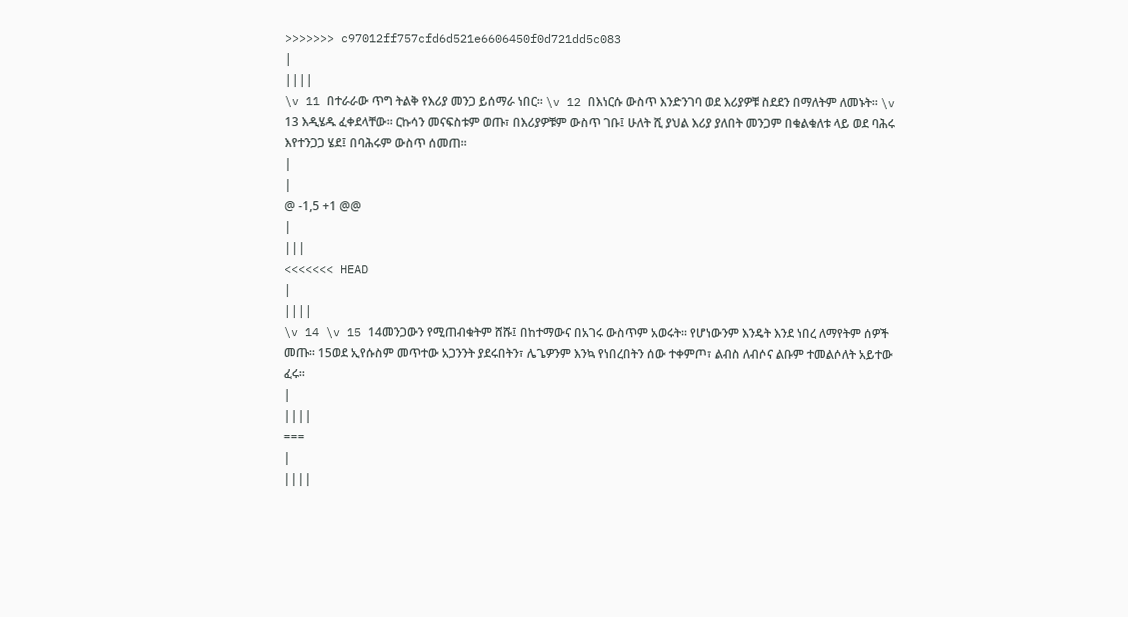>>>>>>> c97012ff757cfd6d521e6606450f0d721dd5c083
|
||||
\v 11 በተራራው ጥግ ትልቅ የእሪያ መንጋ ይሰማራ ነበር፡፡ \v 12 በእነርሱ ውስጥ እንድንገባ ወደ እሪያዎቹ ስደደን በማለትም ለመኑት፡፡ \v 13 እዲሄዱ ፈቀደላቸው፡፡ ርኩሳን መናፍስቱም ወጡ፣ በእሪያዎቹም ውስጥ ገቡ፤ ሁለት ሺ ያህል እሪያ ያለበት መንጋም በቁልቁለቱ ላይ ወደ ባሕሩ እየተንጋጋ ሄደ፤ በባሕሩም ውስጥ ሰመጠ፡፡
|
|
@ -1,5 +1 @@
|
|||
<<<<<<< HEAD
|
||||
\v 14 \v 15 14መንጋውን የሚጠብቁትም ሸሹ፤ በከተማውና በአገሩ ውስጥም አወሩት፡፡ የሆነውንም እንዴት እንደ ነበረ ለማየትም ሰዎች መጡ፡፡ 15ወደ ኢየሱስም መጥተው አጋንንት ያደሩበትን፣ ሌጌዎንም እንኳ የነበረበትን ሰው ተቀምጦ፣ ልብስ ለብሶና ልቡም ተመልሶለት አይተው ፈሩ፡፡
|
||||
===
|
||||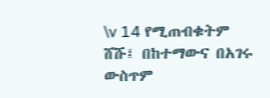\v 14 የሚጠብቁትም ሸሹ፤ በከተማውና በአገሩ ውስጥም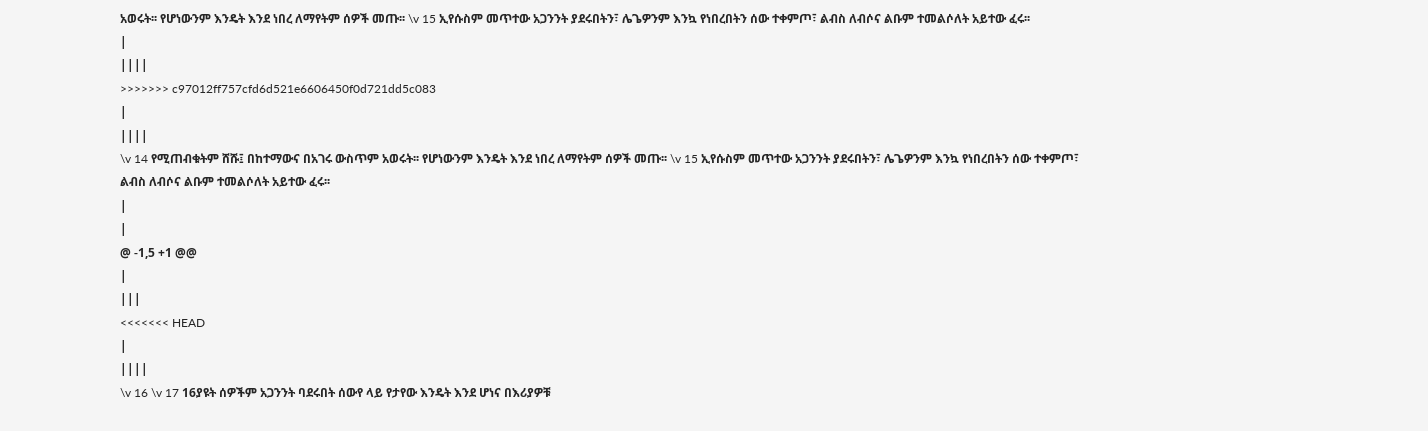አወሩት፡፡ የሆነውንም እንዴት እንደ ነበረ ለማየትም ሰዎች መጡ፡፡ \v 15 ኢየሱስም መጥተው አጋንንት ያደሩበትን፣ ሌጌዎንም እንኳ የነበረበትን ሰው ተቀምጦ፣ ልብስ ለብሶና ልቡም ተመልሶለት አይተው ፈሩ፡፡
|
||||
>>>>>>> c97012ff757cfd6d521e6606450f0d721dd5c083
|
||||
\v 14 የሚጠብቁትም ሸሹ፤ በከተማውና በአገሩ ውስጥም አወሩት፡፡ የሆነውንም እንዴት እንደ ነበረ ለማየትም ሰዎች መጡ፡፡ \v 15 ኢየሱስም መጥተው አጋንንት ያደሩበትን፣ ሌጌዎንም እንኳ የነበረበትን ሰው ተቀምጦ፣ ልብስ ለብሶና ልቡም ተመልሶለት አይተው ፈሩ፡፡
|
|
@ -1,5 +1 @@
|
|||
<<<<<<< HEAD
|
||||
\v 16 \v 17 16ያዩት ሰዎችም አጋንንት ባደሩበት ሰውየ ላይ የታየው እንዴት እንደ ሆነና በእሪያዎቹ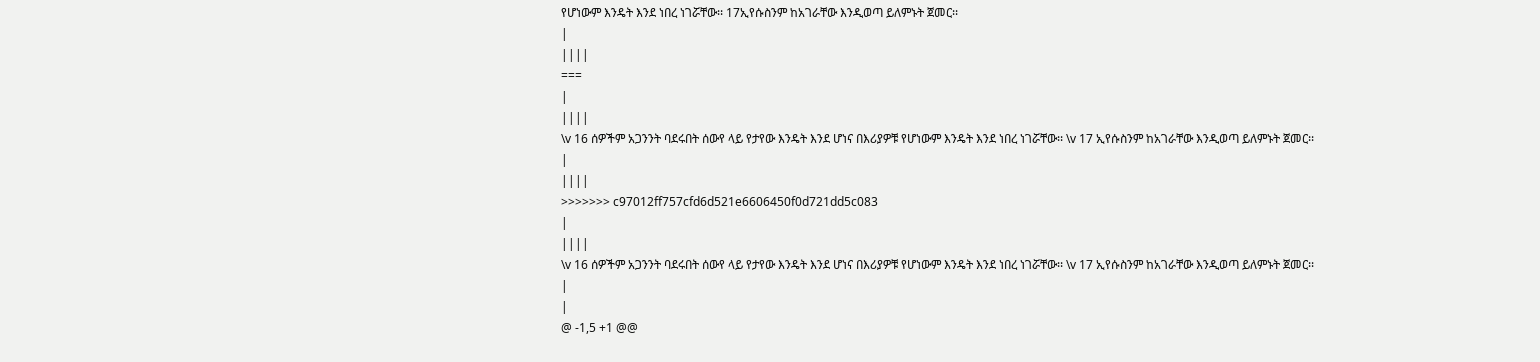የሆነውም እንዴት እንደ ነበረ ነገሯቸው፡፡ 17ኢየሱስንም ከአገራቸው እንዲወጣ ይለምኑት ጀመር፡፡
|
||||
===
|
||||
\v 16 ሰዎችም አጋንንት ባደሩበት ሰውየ ላይ የታየው እንዴት እንደ ሆነና በእሪያዎቹ የሆነውም እንዴት እንደ ነበረ ነገሯቸው፡፡ \v 17 ኢየሱስንም ከአገራቸው እንዲወጣ ይለምኑት ጀመር፡፡
|
||||
>>>>>>> c97012ff757cfd6d521e6606450f0d721dd5c083
|
||||
\v 16 ሰዎችም አጋንንት ባደሩበት ሰውየ ላይ የታየው እንዴት እንደ ሆነና በእሪያዎቹ የሆነውም እንዴት እንደ ነበረ ነገሯቸው፡፡ \v 17 ኢየሱስንም ከአገራቸው እንዲወጣ ይለምኑት ጀመር፡፡
|
|
@ -1,5 +1 @@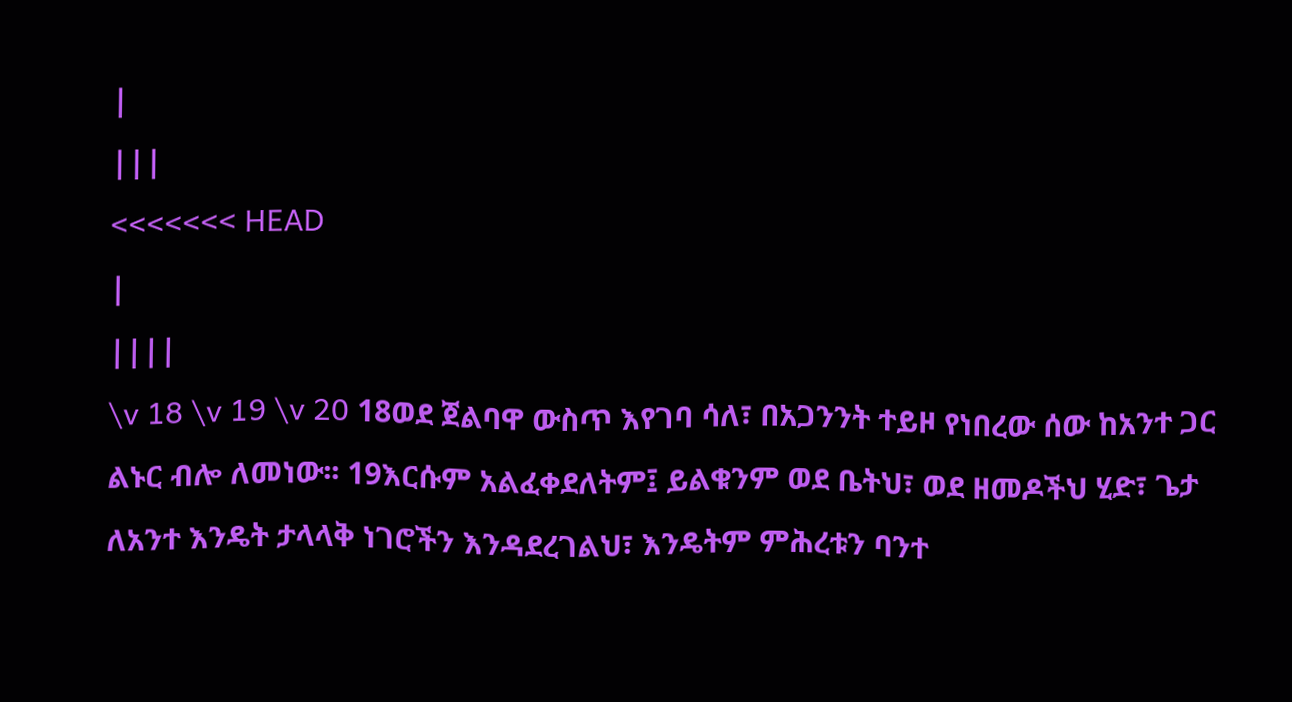|
|||
<<<<<<< HEAD
|
||||
\v 18 \v 19 \v 20 18ወደ ጀልባዋ ውስጥ እየገባ ሳለ፣ በአጋንንት ተይዞ የነበረው ሰው ከአንተ ጋር ልኑር ብሎ ለመነው፡፡ 19እርሱም አልፈቀደለትም፤ ይልቁንም ወደ ቤትህ፣ ወደ ዘመዶችህ ሂድ፣ ጌታ ለአንተ እንዴት ታላላቅ ነገሮችን እንዳደረገልህ፣ እንዴትም ምሕረቱን ባንተ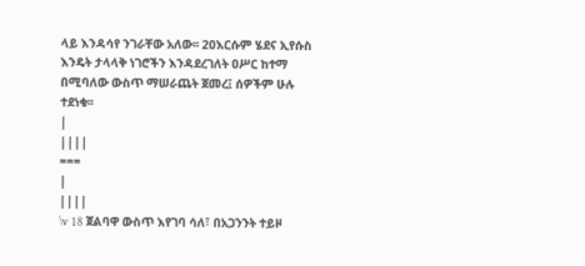ላይ እንዳሳየ ንገራቸው አለው፡፡ 20እርሱም ሄደና ኢየሱስ እንዴት ታላላቅ ነገሮችን እንዳደረገለት ዐሥር ከተማ በሚባለው ውስጥ ማሠራጨት ጀመረ፤ ሰዎችም ሁሉ ተደነቁ፡፡
|
||||
===
|
||||
\v 18 ጀልባዋ ውስጥ እየገባ ሳለ፣ በአጋንንት ተይዞ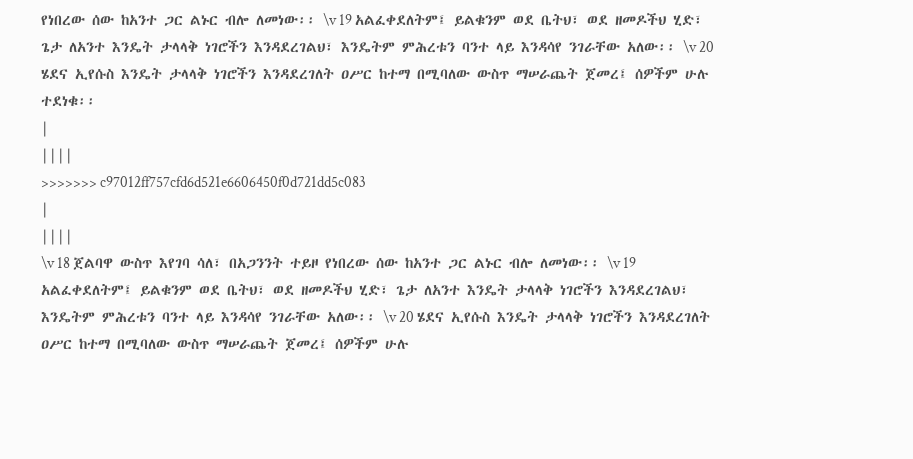የነበረው ሰው ከአንተ ጋር ልኑር ብሎ ለመነው፡፡ \v 19 አልፈቀደለትም፤ ይልቁንም ወደ ቤትህ፣ ወደ ዘመዶችህ ሂድ፣ ጌታ ለአንተ እንዴት ታላላቅ ነገሮችን እንዳደረገልህ፣ እንዴትም ምሕረቱን ባንተ ላይ እንዳሳየ ንገራቸው አለው፡፡ \v 20 ሄደና ኢየሱስ እንዴት ታላላቅ ነገሮችን እንዳደረገለት ዐሥር ከተማ በሚባለው ውስጥ ማሠራጨት ጀመረ፤ ሰዎችም ሁሉ ተደነቁ፡፡
|
||||
>>>>>>> c97012ff757cfd6d521e6606450f0d721dd5c083
|
||||
\v 18 ጀልባዋ ውስጥ እየገባ ሳለ፣ በአጋንንት ተይዞ የነበረው ሰው ከአንተ ጋር ልኑር ብሎ ለመነው፡፡ \v 19 አልፈቀደለትም፤ ይልቁንም ወደ ቤትህ፣ ወደ ዘመዶችህ ሂድ፣ ጌታ ለአንተ እንዴት ታላላቅ ነገሮችን እንዳደረገልህ፣ እንዴትም ምሕረቱን ባንተ ላይ እንዳሳየ ንገራቸው አለው፡፡ \v 20 ሄደና ኢየሱስ እንዴት ታላላቅ ነገሮችን እንዳደረገለት ዐሥር ከተማ በሚባለው ውስጥ ማሠራጨት ጀመረ፤ ሰዎችም ሁሉ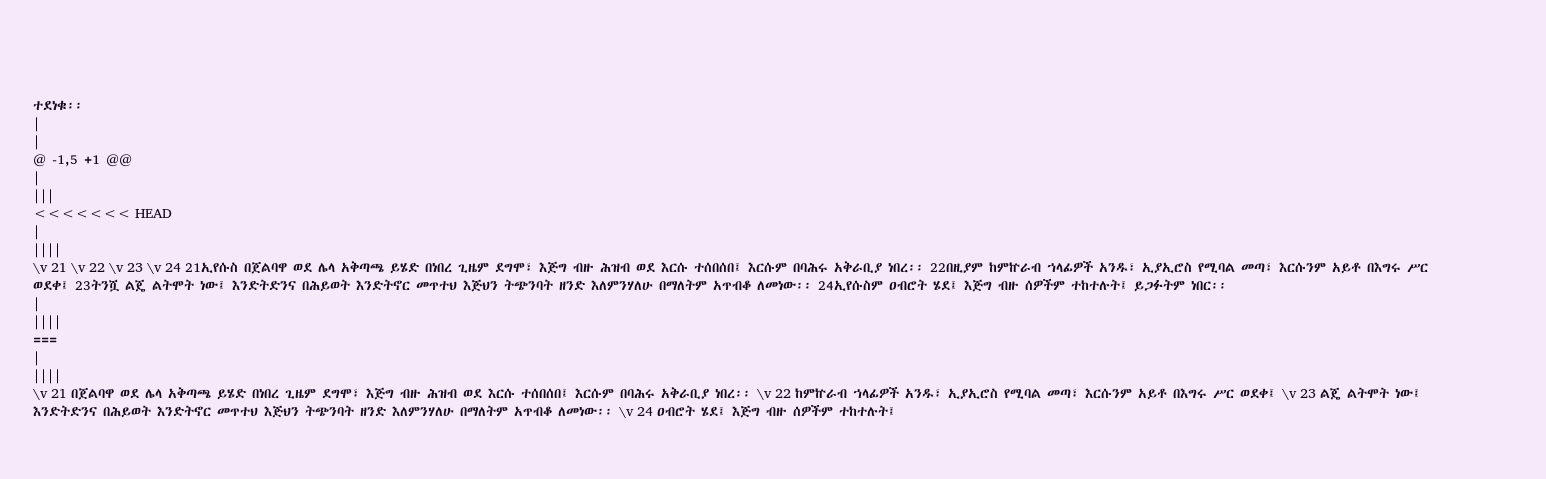ተደነቁ፡፡
|
|
@ -1,5 +1 @@
|
|||
<<<<<<< HEAD
|
||||
\v 21 \v 22 \v 23 \v 24 21ኢየሱስ በጀልባዋ ወደ ሌላ አቅጣጫ ይሄድ በነበረ ጊዜም ደግሞ፣ እጅግ ብዙ ሕዝብ ወደ እርሱ ተሰበሰበ፤ እርሱም በባሕሩ አቅራቢያ ነበረ፡፡ 22በዚያም ከምኵራብ ኀላፊዎች አንዱ፣ ኢያኢሮስ የሚባል መጣ፣ እርሱንም አይቶ በእግሩ ሥር ወደቀ፤ 23ትንሿ ልጄ ልትሞት ነው፤ እንድትድንና በሕይወት እንድትኖር መጥተህ እጅህን ትጭንባት ዘንድ እለምንሃለሁ በማለትም አጥብቆ ለመነው፡፡ 24ኢየሱስም ዐብሮት ሄደ፤ እጅግ ብዙ ሰዎችም ተከተሉት፤ ይጋፉትም ነበር፡፡
|
||||
===
|
||||
\v 21 በጀልባዋ ወደ ሌላ አቅጣጫ ይሄድ በነበረ ጊዜም ደግሞ፣ እጅግ ብዙ ሕዝብ ወደ እርሱ ተሰበሰበ፤ እርሱም በባሕሩ አቅራቢያ ነበረ፡፡ \v 22 ከምኵራብ ኀላፊዎች አንዱ፣ ኢያኢሮስ የሚባል መጣ፣ እርሱንም አይቶ በእግሩ ሥር ወደቀ፤ \v 23 ልጄ ልትሞት ነው፤ እንድትድንና በሕይወት እንድትኖር መጥተህ እጅህን ትጭንባት ዘንድ እለምንሃለሁ በማለትም አጥብቆ ለመነው፡፡ \v 24 ዐብሮት ሄደ፤ እጅግ ብዙ ሰዎችም ተከተሉት፤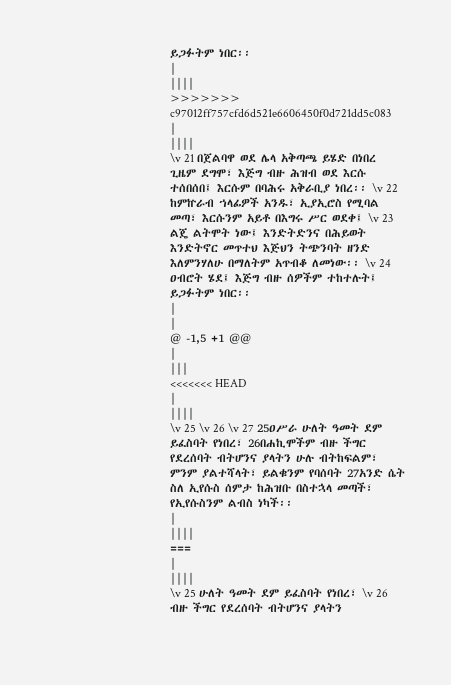ይጋፉትም ነበር፡፡
|
||||
>>>>>>> c97012ff757cfd6d521e6606450f0d721dd5c083
|
||||
\v 21 በጀልባዋ ወደ ሌላ አቅጣጫ ይሄድ በነበረ ጊዜም ደግሞ፣ እጅግ ብዙ ሕዝብ ወደ እርሱ ተሰበሰበ፤ እርሱም በባሕሩ አቅራቢያ ነበረ፡፡ \v 22 ከምኵራብ ኀላፊዎች አንዱ፣ ኢያኢሮስ የሚባል መጣ፣ እርሱንም አይቶ በእግሩ ሥር ወደቀ፤ \v 23 ልጄ ልትሞት ነው፤ እንድትድንና በሕይወት እንድትኖር መጥተህ እጅህን ትጭንባት ዘንድ እለምንሃለሁ በማለትም አጥብቆ ለመነው፡፡ \v 24 ዐብሮት ሄደ፤ እጅግ ብዙ ሰዎችም ተከተሉት፤ ይጋፉትም ነበር፡፡
|
|
@ -1,5 +1 @@
|
|||
<<<<<<< HEAD
|
||||
\v 25 \v 26 \v 27 25ዐሥራ ሁለት ዓመት ደም ይፈስባት የነበረ፣ 26በሐኪሞችም ብዙ ችግር የደረሰባት ብትሆንና ያላትን ሁሉ ብትከፍልም፣ ምንም ያልተሻላት፣ ይልቁንም የባሰባት 27አንድ ሴት ስለ ኢየሱስ ሰምታ ከሕዝቡ በስተኋላ መጣች፣ የኢየሱስንም ልብስ ነካች፡፡
|
||||
===
|
||||
\v 25 ሁለት ዓመት ደም ይፈስባት የነበረ፣ \v 26 ብዙ ችግር የደረሰባት ብትሆንና ያላትን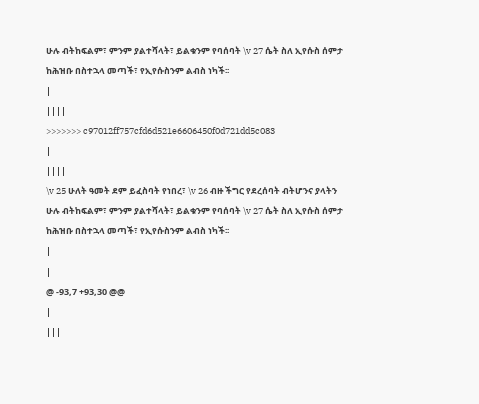ሁሉ ብትከፍልም፣ ምንም ያልተሻላት፣ ይልቁንም የባሰባት \v 27 ሴት ስለ ኢየሱስ ሰምታ ከሕዝቡ በስተኋላ መጣች፣ የኢየሱስንም ልብስ ነካች፡፡
|
||||
>>>>>>> c97012ff757cfd6d521e6606450f0d721dd5c083
|
||||
\v 25 ሁለት ዓመት ደም ይፈስባት የነበረ፣ \v 26 ብዙ ችግር የደረሰባት ብትሆንና ያላትን ሁሉ ብትከፍልም፣ ምንም ያልተሻላት፣ ይልቁንም የባሰባት \v 27 ሴት ስለ ኢየሱስ ሰምታ ከሕዝቡ በስተኋላ መጣች፣ የኢየሱስንም ልብስ ነካች፡፡
|
|
@ -93,7 +93,30 @@
|
|||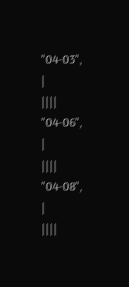"04-03",
|
||||
"04-06",
|
||||
"04-08",
|
||||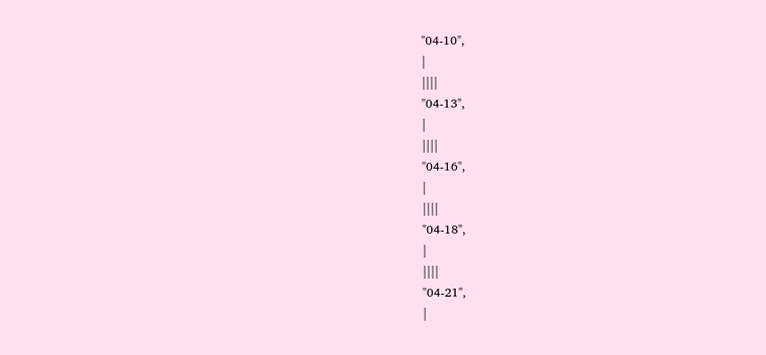"04-10",
|
||||
"04-13",
|
||||
"04-16",
|
||||
"04-18",
|
||||
"04-21",
|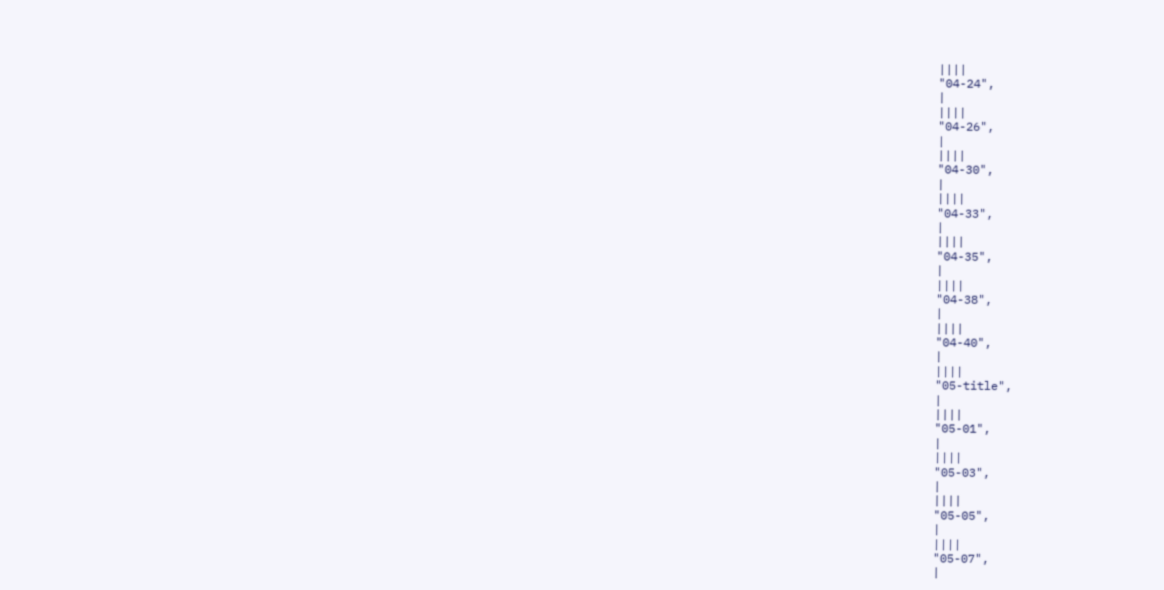||||
"04-24",
|
||||
"04-26",
|
||||
"04-30",
|
||||
"04-33",
|
||||
"04-35",
|
||||
"04-38",
|
||||
"04-40",
|
||||
"05-title",
|
||||
"05-01",
|
||||
"05-03",
|
||||
"05-05",
|
||||
"05-07",
|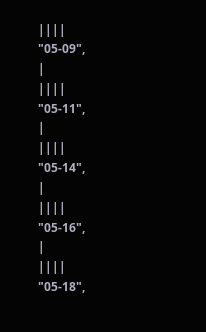||||
"05-09",
|
||||
"05-11",
|
||||
"05-14",
|
||||
"05-16",
|
||||
"05-18",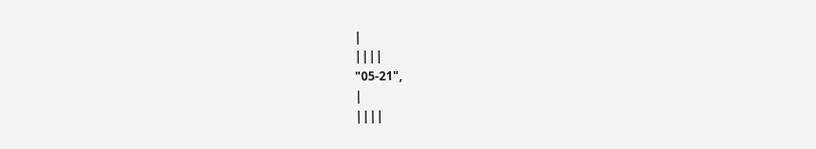|
||||
"05-21",
|
||||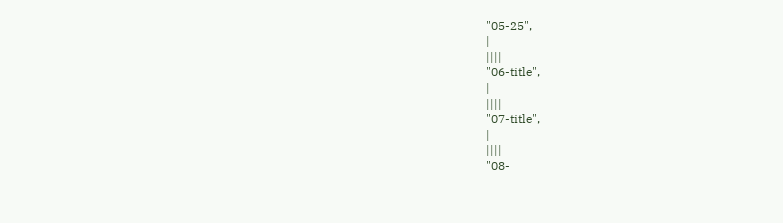"05-25",
|
||||
"06-title",
|
||||
"07-title",
|
||||
"08-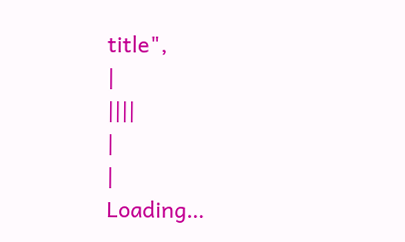title",
|
||||
|
|
Loading…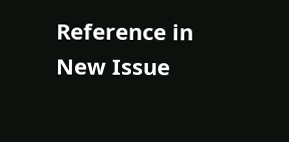Reference in New Issue